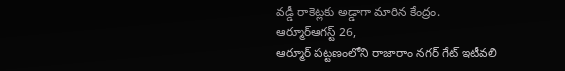వడ్డీ రాకెట్లకు అడ్డాగా మారిన కేంద్రం.
ఆర్మూర్ఆగస్ట్ 26,
ఆర్మూర్ పట్టణంలోని రాజారాం నగర్ గేట్ ఇటీవలి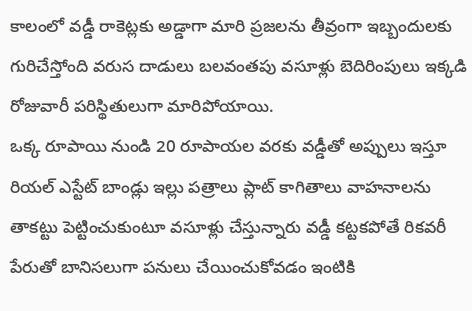కాలంలో వడ్డీ రాకెట్లకు అడ్డాగా మారి ప్రజలను తీవ్రంగా ఇబ్బందులకు గురిచేస్తోంది వరుస దాడులు బలవంతపు వసూళ్లు బెదిరింపులు ఇక్కడి రోజువారీ పరిస్థితులుగా మారిపోయాయి.
ఒక్క రూపాయి నుండి 20 రూపాయల వరకు వడ్డీతో అప్పులు ఇస్తూ రియల్ ఎస్టేట్ బాండ్లు ఇల్లు పత్రాలు ప్లాట్ కాగితాలు వాహనాలను తాకట్టు పెట్టించుకుంటూ వసూళ్లు చేస్తున్నారు వడ్డీ కట్టకపోతే రికవరీ పేరుతో బానిసలుగా పనులు చేయించుకోవడం ఇంటికి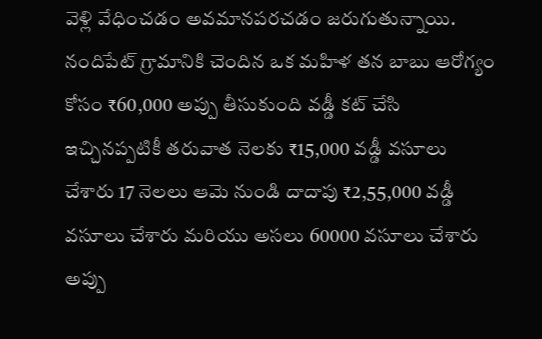వెళ్లి వేధించడం అవమానపరచడం జరుగుతున్నాయి.
నందిపేట్ గ్రామానికి చెందిన ఒక మహిళ తన బాబు ఆరోగ్యం కోసం ₹60,000 అప్పు తీసుకుంది వడ్డీ కట్ చేసి ఇచ్చినప్పటికీ తరువాత నెలకు ₹15,000 వడ్డీ వసూలు చేశారు 17 నెలలు ఆమె నుండి దాదాపు ₹2,55,000 వడ్డీ వసూలు చేశారు మరియు అసలు 60000 వసూలు చేశారు అప్పు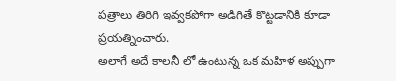పత్రాలు తిరిగి ఇవ్వకపోగా అడిగితే కొట్టడానికి కూడా ప్రయత్నించారు.
అలాగే అదే కాలనీ లో ఉంటున్న ఒక మహిళ అప్పుగా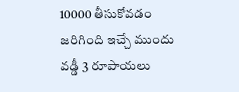10000 తీసుకోవడం జరిగింది ఇచ్చే ముందు వడ్డీ 3 రూపాయలు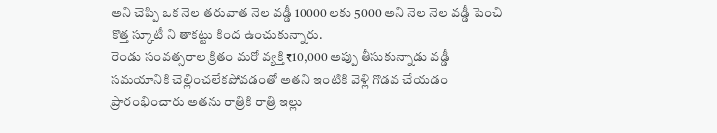అని చెప్పి ఒక నెల తరువాత నెల వడ్డీ 10000 లకు 5000 అని నెల నెల వడ్డీ పెంచి కొత్త స్కూటీ ని తాకట్టు కింద ఉంచుకున్నారు.
రెండు సంవత్సరాల క్రితం మరో వ్యక్తి ₹10,000 అప్పు తీసుకున్నాడు వడ్డీ సమయానికి చెల్లించలేకపోవడంతో అతని ఇంటికి వెళ్లి గొడవ చేయడం ప్రారంభించారు అతను రాత్రికి రాత్రి ఇల్లు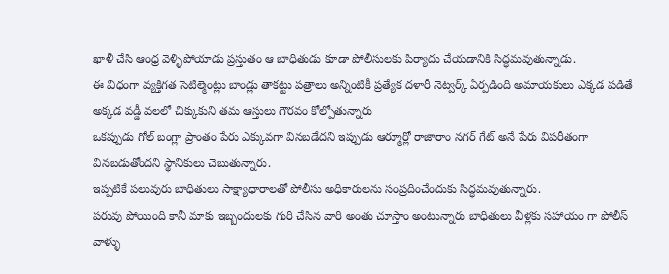ఖాళీ చేసి ఆంధ్ర వెళ్ళిపోయాడు ప్రస్తుతం ఆ బాధితుడు కూడా పోలీసులకు పిర్యాదు చేయడానికి సిద్ధమవుతున్నాడు.
ఈ విధంగా వ్యక్తిగత సెటిల్మెంట్లు బాండ్లు తాకట్టు పత్రాలు అన్నింటికీ ప్రత్యేక దళారీ నెట్వర్క్ ఏర్పడింది అమాయకులు ఎక్కడ పడితే అక్కడ వడ్డీ వలలో చిక్కుకుని తమ ఆస్తులు గౌరవం కోల్పోతున్నారు
ఒకప్పుడు గోల్ బంగ్లా ప్రాంతం పేరు ఎక్కువగా వినబడేదని ఇప్పుడు ఆర్మూర్లో రాజారాం నగర్ గేట్ అనే పేరు విపరీతంగా వినబడుతోందని స్థానికులు చెబుతున్నారు.
ఇప్పటికే పలువురు బాధితులు సాక్ష్యాధారాలతో పోలీసు అధికారులను సంప్రదించేందుకు సిద్ధమవుతున్నారు.
పరువు పోయింది కానీ మాకు ఇబ్బందులకు గురి చేసిన వారి అంతు చూస్తాం అంటున్నారు బాధితులు వీళ్లకు సహాయం గా పోలీస్ వాళ్ళు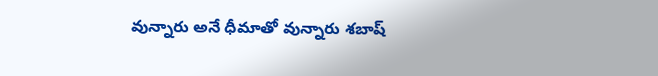వున్నారు అనే ధీమాతో వున్నారు శబాష్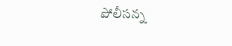పోలీసన్న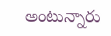అంటున్నారు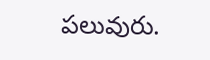పలువురు.